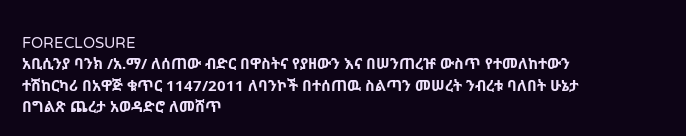FORECLOSURE
አቢሲንያ ባንክ /አ.ማ/ ለሰጠው ብድር በዋስትና የያዘውን እና በሠንጠረዡ ውስጥ የተመለከተውን ተሽከርካሪ በአዋጅ ቁጥር 1147/2011 ለባንኮች በተሰጠዉ ስልጣን መሠረት ንብረቱ ባለበት ሁኔታ በግልጽ ጨረታ አወዳድሮ ለመሸጥ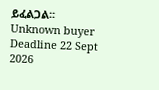ይፈልጋል፡፡
Unknown buyer
Deadline 22 Sept 2026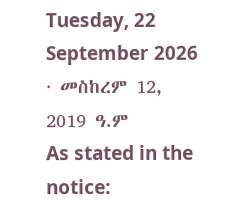Tuesday, 22 September 2026 · መስከረም 12, 2019 ዓ.ም
As stated in the notice: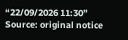“22/09/2026 11:30”
Source: original notice